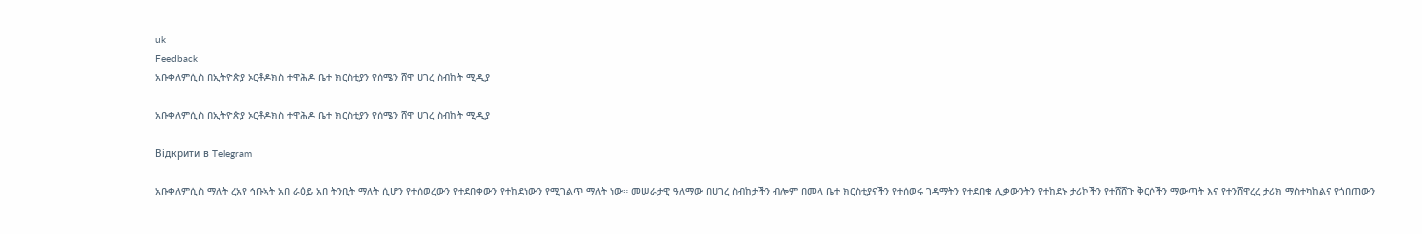uk
Feedback
አቡቀለምሲስ በኢትዮጵያ ኦርቶዶክስ ተዋሕዶ ቤተ ክርስቲያን የሰሜን ሸዋ ሀገረ ስብከት ሚዲያ

አቡቀለምሲስ በኢትዮጵያ ኦርቶዶክስ ተዋሕዶ ቤተ ክርስቲያን የሰሜን ሸዋ ሀገረ ስብከት ሚዲያ

Відкрити в Telegram

አቡቀለምሲስ ማለት ረአየ ኅቡኣት አበ ራዕይ አበ ትንቢት ማለት ሲሆን የተሰወረውን የተደበቀውን የተከደነውን የሚገልጥ ማለት ነው። መሠራታዊ ዓለማው በሀገረ ስብከታችን ብሎም በመላ ቤተ ክርስቲያናችን የተሰወሩ ገዳማትን የተደበቁ ሊቃውንትን የተከደኑ ታሪኮችን የተሸሸጉ ቅርሶችን ማውጣት እና የተንሸዋረረ ታሪክ ማስተካከልና የጎበጠውን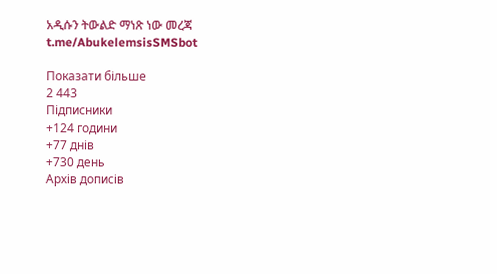አዲሱን ትውልድ ማነጽ ነው መረጃ t.me/AbukelemsisSMSbot

Показати більше
2 443
Підписники
+124 години
+77 днів
+730 день
Архів дописів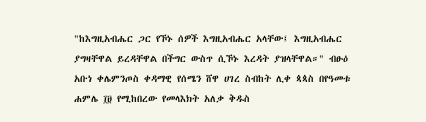"ከእግዚአብሔር ጋር የኾኑ ሰዎች እግዚአብሔር አላቸው፤ እግዚአብሔር ያግዛቸዋል ይረዳቸዋል በችግር ውስጥ ሲኾኑ እረዳት ያዝላቸዋል።" ብፁዕ አቡነ ቀሌምንጦስ ቀዳማዊ የሰሜን ሸዋ ሀገረ ስብከት ሊቀ ጳጳስ በየዓመቱ ሐምሌ ፲፱ የሚከበረው የመላእክት አለቃ ቅዱስ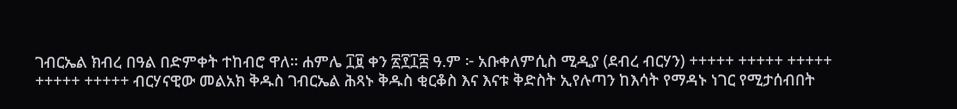ገብርኤል ክብረ በዓል በድምቀት ተከብሮ ዋለ። ሐምሌ ፲፱ ቀን ፳፻፲፰ ዓ.ም ፦ አቡቀለምሲስ ሚዲያ (ደብረ ብርሃን) +++++ +++++ +++++ +++++ +++++ ብርሃናዊው መልአክ ቅዱስ ገብርኤል ሕጻኑ ቅዱስ ቂርቆስ እና እናቱ ቅድስት ኢየሉጣን ከእሳት የማዳኑ ነገር የሚታሰብበት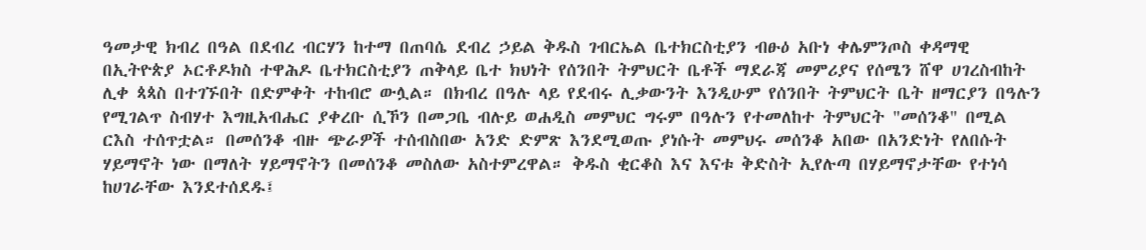ዓመታዊ ክብረ በዓል በደብረ ብርሃን ከተማ በጠባሴ ደብረ ኃይል ቅዱስ ገብርኤል ቤተክርስቲያን ብፁዕ አቡነ ቀሌምንጦስ ቀዳማዊ በኢትዮጵያ ኦርቶዶክስ ተዋሕዶ ቤተክርስቲያን ጠቅላይ ቤተ ክህነት የሰንበት ትምህርት ቤቶች ማደራጃ መምሪያና የሰሜን ሸዋ ሀገረስብከት ሊቀ ጳጳስ በተገኙበት በድምቀት ተከብሮ ውሏል። በክብረ በዓሉ ላይ የደብሩ ሊቃውንት እንዲሁም የሰንበት ትምህርት ቤት ዘማርያን በዓሉን የሚገልጥ ስብሃተ እግዚአብሔር ያቀረቡ ሲኾን በመጋቤ ብሉይ ወሐዲስ መምህር ግሩም በዓሉን የተመለከተ ትምህርት "መሰንቆ" በሚል ርእስ ተሰጥቷል። በመሰንቆ ብዙ ጭራዎች ተሰብስበው አንድ ድምጽ እንደሚወጡ ያነሱት መምህሩ መሰንቆ አበው በአንድነት የለበሱት ሃይማኖት ነው በማለት ሃይማኖትን በመሰንቆ መስለው አስተምረዋል። ቅዱስ ቂርቆስ እና እናቱ ቅድስት ኢየሉጣ በሃይማኖታቸው የተነሳ ከሀገራቸው እንደተሰደዱ፤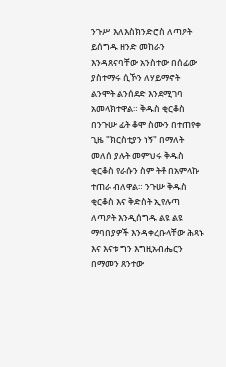ንጉሥ እለእስክንድሮስ ለጣዖት ይሰግዱ ዘንድ መከራን እንዳጸናባቸው አንስተው በሰፊው ያስተማሩ ሲኾን ለሃይማኖት ልንሞት ልንሰደድ እንደሚገባ አመላክተዋል። ቅዱስ ቂርቆስ በንጉሡ ፊት ቆሞ ስሙን በተጠየቀ ጊዜ "ክርስቲያን ነኝ" በማለት መለሰ ያሉት መምህሩ ቅዱስ ቂርቆስ የራሱን ስም ትቶ በአምላኩ ተጠራ ብለዋል። ንጉሡ ቅዱስ ቂርቆስ እና ቅድስት ኢየሉጣ ለጣዖት እንዲሰግዱ ልዩ ልዩ ማባበያዎች እንዳቀረቡላቸው ሕጻኑ እና እናቱ ግን እግዚአብሔርን በማመን ጸንተው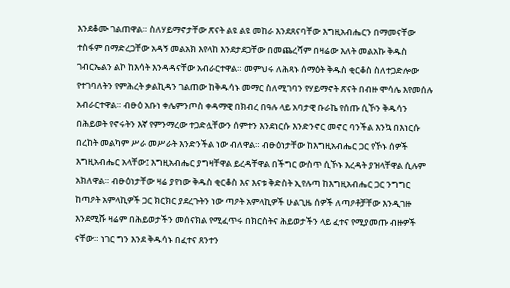እንደቆሙ ገልጠዋል። ስለሃይማኖታቸው ጽናት ልዩ ልዩ መከራ እንደጸናባቸው እግዚአብሔርን በማመናቸው ተስፋም በማድረጋቸው አዳኝ መልአክ እየላከ እንደታደጋቸው በመጨረሻም በዛሬው እለት መልአኩ ቅዱስ ገብርኤልን ልኮ ከእሳት እንዳዳናቸው አብራርተዋል። መምህሩ ለሕጻኑ ሰማዕት ቅዱስ ቂርቆስ ስለተጋድሎው የተገባለትን የምሕረት ቃልኪዳን ገልጠው ከቅዱሳኑ መማር ስለሚገባን የሃይማኖት ጽናት በብዙ ሞሳሌ እየመሰሉ አብራርተዋል። ብፁዕ አቡነ ቀሌምንጦስ ቀዳማዊ በክብረ በዓሉ ላይ አባታዊ ቡራኬ የሰጡ ሲኾን ቅዱሳን በሕይወት የኖሩትን እኛ የምንማረው ተጋድሏቸውን ሰምተን እንደነርሱ እንድንኖር መኖር ባንችል እንኳ በእነርሱ በረከት መልካም ሥራ መሥራት እንድንችል ነው ብለዋል። ብፁዕነታቸው ከእግዚአብሔር ጋር የኾኑ ሰዎች እግዚአብሔር አላቸው፤ እግዚአብሔር ያግዛቸዋል ይረዳቸዋል በችግር ውስጥ ሲኾኑ እረዳት ያዝላቸዋል ሲሉም አክለዋል። ብፁዕነታቸው ዛሬ ያየነው ቅዱስ ቂርቆስ እና እናቱ ቅድስት ኢየሉጣ ከእግዚአብሔር ጋር ንግግር ከጣዖት አምላኪዎች ጋር ክርክር ያደረጉትን ነው ጣዖት አምላኪዎች ሁልጊዜ ሰዎች ለጣዖቶቻቸው እንዲገዙ እንደሚሹ ዛሬም በሕይወታችን መሰናክል የሚፈጥሩ በክርስትና ሕይወታችን ላይ ፈተና የሚያመጡ ብዙዎች ናቸው። ነገር ግን እንደ ቅዱሳኑ በፈተና ጸንተን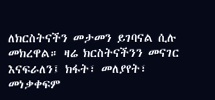ለክርስትናችን መታመን ይገባናል ሲሉ መክረዋል። ዛሬ ክርስትናችንን መናገር እናፍራለን፤ ክፋት፣ መለያየት፣ መነቃቀፍም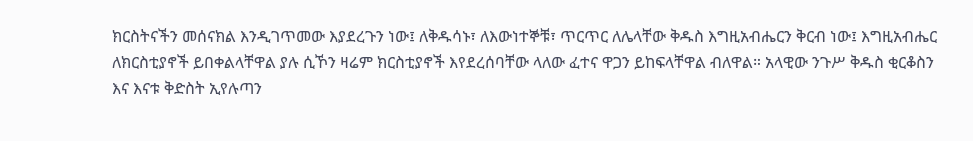ክርስትናችን መሰናክል እንዲገጥመው እያደረጉን ነው፤ ለቅዱሳኑ፣ ለእውነተኞቹ፣ ጥርጥር ለሌላቸው ቅዱስ እግዚአብሔርን ቅርብ ነው፤ እግዚአብሔር ለክርስቲያኖች ይበቀልላቸዋል ያሉ ሲኾን ዛሬም ክርስቲያኖች እየደረሰባቸው ላለው ፈተና ዋጋን ይከፍላቸዋል ብለዋል። አላዊው ንጉሥ ቅዱስ ቂርቆስን እና እናቱ ቅድስት ኢየሉጣን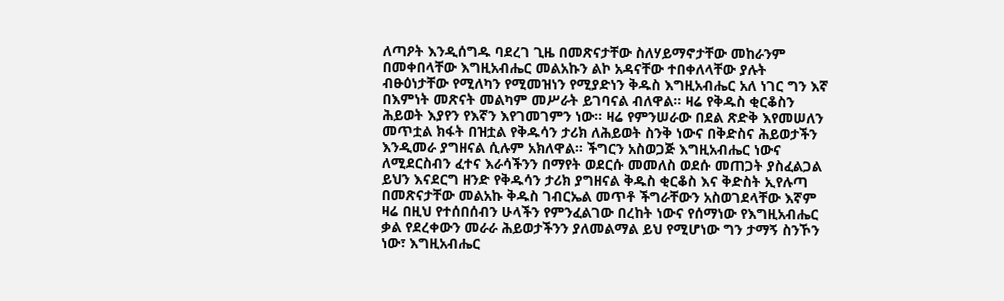ለጣዖት እንዲሰግዱ ባደረገ ጊዜ በመጽናታቸው ስለሃይማኖታቸው መከራንም በመቀበላቸው እግዚአብሔር መልአኩን ልኮ አዳናቸው ተበቀለላቸው ያሉት ብፁዕነታቸው የሚለካን የሚመዝነን የሚያድነን ቅዱስ እግዚአብሔር አለ ነገር ግን እኛ በእምነት መጽናት መልካም መሥራት ይገባናል ብለዋል። ዛሬ የቅዱስ ቂርቆስን ሕይወት እያየን የእኛን እየገመገምን ነው። ዛሬ የምንሠራው በደል ጽድቅ እየመሠለን መጥቷል ክፋት በዝቷል የቅዱሳን ታሪክ ለሕይወት ስንቅ ነውና በቅድስና ሕይወታችን እንዲመራ ያግዘናል ሲሉም አክለዋል። ችግርን አስወጋጅ እግዚአብሔር ነውና ለሚደርስብን ፈተና እራሳችንን በማየት ወደርሱ መመለስ ወደሱ መጠጋት ያስፈልጋል ይህን እናደርግ ዘንድ የቅዱሳን ታሪክ ያግዘናል ቅዱስ ቂርቆስ እና ቅድስት ኢየሉጣ በመጽናታቸው መልአኩ ቅዱስ ገብርኤል መጥቶ ችግራቸውን አስወገደላቸው እኛም ዛሬ በዚህ የተሰበሰብን ሁላችን የምንፈልገው በረከት ነውና የሰማነው የእግዚአብሔር ቃል የደረቀውን መራራ ሕይወታችንን ያለመልማል ይህ የሚሆነው ግን ታማኝ ስንኾን ነው፣ እግዚአብሔር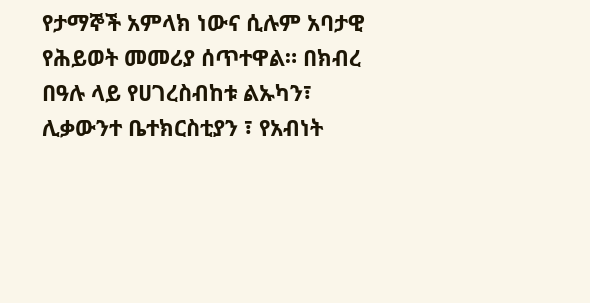የታማኞች አምላክ ነውና ሲሉም አባታዊ የሕይወት መመሪያ ሰጥተዋል። በክብረ በዓሉ ላይ የሀገረስብከቱ ልኡካን፣ ሊቃውንተ ቤተክርስቲያን ፣ የአብነት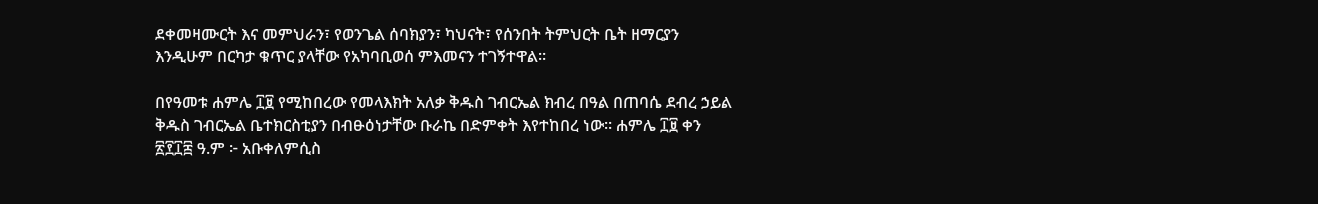ደቀመዛሙርት እና መምህራን፣ የወንጌል ሰባክያን፣ ካህናት፣ የሰንበት ትምህርት ቤት ዘማርያን እንዲሁም በርካታ ቁጥር ያላቸው የአካባቢወሰ ምእመናን ተገኝተዋል።

በየዓመቱ ሐምሌ ፲፱ የሚከበረው የመላእክት አለቃ ቅዱስ ገብርኤል ክብረ በዓል በጠባሴ ደብረ ኃይል ቅዱስ ገብርኤል ቤተክርስቲያን በብፁዕነታቸው ቡራኬ በድምቀት እየተከበረ ነው። ሐምሌ ፲፱ ቀን ፳፻፲፰ ዓ.ም ፦ አቡቀለምሲስ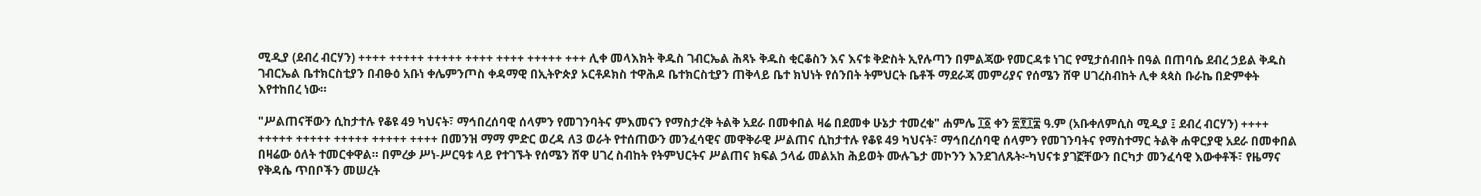ሚዲያ (ደብረ ብርሃን) ++++ +++++ +++++ ++++ ++++ +++++ +++ ሊቀ መላእክት ቅዱስ ገብርኤል ሕጻኑ ቅዱስ ቂርቆስን እና እናቱ ቅድስት ኢየሉጣን በምልጃው የመርዳቱ ነገር የሚታሰብበት በዓል በጠባሴ ደብረ ኃይል ቅዱስ ገብርኤል ቤተክርስቲያን በብፁዕ አቡነ ቀሌምንጦስ ቀዳማዊ በኢትዮጵያ ኦርቶዶክስ ተዋሕዶ ቤተክርስቲያን ጠቅላይ ቤተ ክህነት የሰንበት ትምህርት ቤቶች ማደራጃ መምሪያና የሰሜን ሸዋ ሀገረስብከት ሊቀ ጳጳስ ቡራኬ በድምቀት እየተከበረ ነው።

"ሥልጠናቸውን ሲከታተሉ የቆዩ 49 ካህናት፣ ማኅበረሰባዊ ሰላምን የመገንባትና ምእመናን የማስታረቅ ትልቅ አደራ በመቀበል ዛሬ በደመቀ ሁኔታ ተመረቁ" ሐምሌ ፲፩ ቀን ፳፻፲፰ ዓ.ም (አቡቀለምሲስ ሚዲያ ፤ ደብረ ብርሃን) ++++ +++++ +++++ +++++ +++++ ++++ በመንዝ ማማ ምድር ወረዳ ለ3 ወራት የተሰጠውን መንፈሳዊና መዋቅራዊ ሥልጠና ሲከታተሉ የቆዩ 49 ካህናት፣ ማኅበረሰባዊ ሰላምን የመገንባትና የማስተማር ትልቅ ሐዋርያዊ አደራ በመቀበል በዛሬው ዕለት ተመርቀዋል። በምረቃ ሥነ-ሥርዓቱ ላይ የተገኙት የሰሜን ሸዋ ሀገረ ስብከት የትምህርትና ሥልጠና ክፍል ኃላፊ መልአከ ሕይወት ሙሉጌታ መኮንን እንደገለጹት፦ካህናቱ ያገኟቸውን በርካታ መንፈሳዊ እውቀቶች፣ የዜማና የቅዳሴ ጥበቦችን መሠረት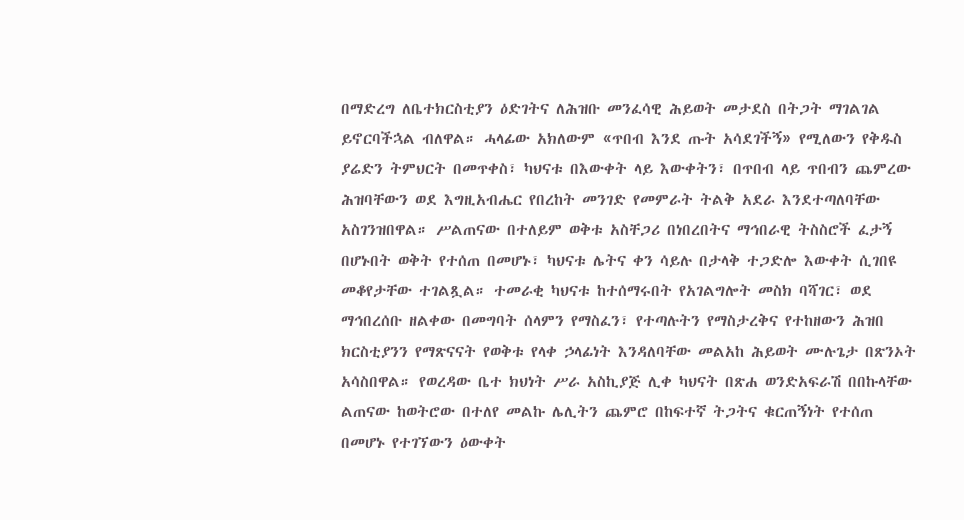በማድረግ ለቤተክርስቲያን ዕድገትና ለሕዝቡ መንፈሳዊ ሕይወት መታደስ በትጋት ማገልገል ይኖርባችኋል ብለዋል። ሓላፊው አክለውም «ጥበብ እንደ ጡት አሳደገችኝ» የሚለውን የቅዱስ ያሬድን ትምህርት በመጥቀስ፣ ካህናቱ በእውቀት ላይ እውቀትን፣ በጥበብ ላይ ጥበብን ጨምረው ሕዝባቸውን ወደ እግዚአብሔር የበረከት መንገድ የመምራት ትልቅ አደራ እንደተጣለባቸው አስገንዝበዋል። ሥልጠናው በተለይም ወቅቱ አስቸጋሪ በነበረበትና ማኅበራዊ ትስስሮች ፈታኝ በሆኑበት ወቅት የተሰጠ በመሆኑ፣ ካህናቱ ሌትና ቀን ሳይሉ በታላቅ ተጋድሎ እውቀት ሲገበዩ መቆየታቸው ተገልጿል። ተመራቂ ካህናቱ ከተሰማሩበት የአገልግሎት መስክ ባሻገር፣ ወደ ማኅበረሰቡ ዘልቀው በመግባት ሰላምን የማስፈን፣ የተጣሉትን የማስታረቅና የተከዘውን ሕዝበ ክርስቲያንን የማጽናናት የወቅቱ የላቀ ኃላፊነት እንዳለባቸው መልአከ ሕይወት ሙሉጌታ በጽንኦት አሳስበዋል። የወረዳው ቤተ ክህነት ሥራ አስኪያጅ ሊቀ ካህናት በጽሐ ወንድአፍራሽ በበኩላቸው ልጠናው ከወትሮው በተለየ መልኩ ሌሊትን ጨምሮ በከፍተኛ ትጋትና ቁርጠኝነት የተሰጠ በመሆኑ የተገኘውን ዕውቀት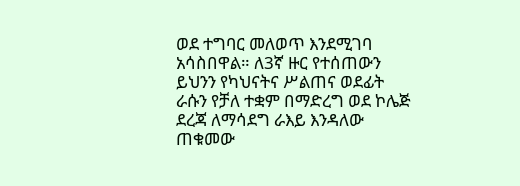ወደ ተግባር መለወጥ እንደሚገባ አሳስበዋል። ለ3ኛ ዙር የተሰጠውን ይህንን የካህናትና ሥልጠና ወደፊት ራሱን የቻለ ተቋም በማድረግ ወደ ኮሌጅ ደረጃ ለማሳደግ ራእይ እንዳለው ጠቁመው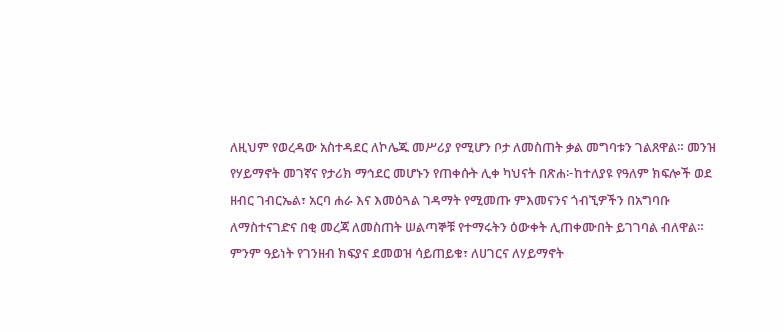ለዚህም የወረዳው አስተዳደር ለኮሌጁ መሥሪያ የሚሆን ቦታ ለመስጠት ቃል መግባቱን ገልጸዋል። መንዝ የሃይማኖት መገኛና የታሪክ ማኅደር መሆኑን የጠቀሱት ሊቀ ካህናት በጽሐ፦ከተለያዩ የዓለም ክፍሎች ወደ ዘብር ገብርኤል፣ አርባ ሐራ እና እመዕጓል ገዳማት የሚመጡ ምእመናንና ጎብኚዎችን በአግባቡ ለማስተናገድና በቂ መረጃ ለመስጠት ሠልጣኞቹ የተማሩትን ዕውቀት ሊጠቀሙበት ይገገባል ብለዋል። ምንም ዓይነት የገንዘብ ክፍያና ደመወዝ ሳይጠይቁ፣ ለሀገርና ለሃይማኖት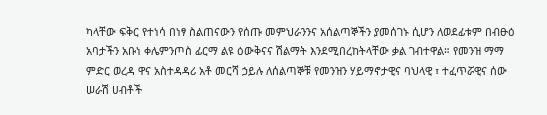ካላቸው ፍቅር የተነሳ በነፃ ስልጠናውን የሰጡ መምህራንንና አሰልጣኞችን ያመሰገኑ ሲሆን ለወደፊቱም በብፁዕ አባታችን አቡነ ቀሌምንጦስ ፊርማ ልዩ ዕውቅናና ሽልማት እንደሚበረከትላቸው ቃል ገብተዋል። የመንዝ ማማ ምድር ወረዳ ዋና አስተዳዳሪ አቶ መርሻ ኃይሉ ለሰልጣኞቹ የመንዝን ሃይማኖታዊና ባህላዊ ፣ ተፈጥሯዊና ሰው ሠራሽ ሀብቶች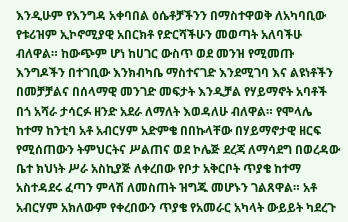እንዲሁም የእንግዳ አቀባበል ዕሴቶቻችንን በማስተዋወቅ ለአካባቢው የቱሪዝም ኢኮኖሚያዊ አበርክቶ የድርሻችሁን መወጣት አለባችሁ ብለዋል። ከውጭም ሆነ ከሀገር ውስጥ ወደ መንዝ የሚመጡ እንግዶችን በተገቢው እንክብካቤ ማስተናገድ እንደሚገባ እና ልዩነቶችን በመቻቻልና በሰላማዊ መንገድ መፍታት እንዲቻል የሃይማኖት አባቶች በጎ አሻራ ታሳርፉ ዘንድ አደራ ለማለት እወዳለሁ ብለዋል። የሞላሌ ከተማ ከንቲባ አቶ አብርሃም አድምቄ በበኩላቸው በሃይማኖታዊ ዘርፍ የሚሰጠውን ትምህርትና ሥልጠና ወደ ኮሌጅ ደረጃ ለማሳደግ በወረዳው ቤተ ክህነት ሥራ አስኪያጅ ለቀረበው የቦታ አቅርቦት ጥያቄ ከተማ አስተዳደሩ ፈጣን ምላሽ ለመስጠት ዝግጁ መሆኑን ገልጸዋል። አቶ አብርሃም አክለውም የቀረበውን ጥያቄ የአመራር አካላት ውይይት ካደረጉ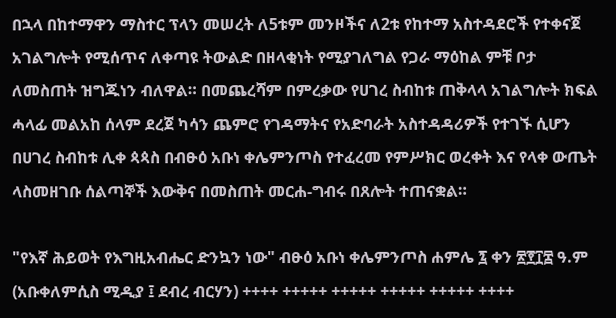በኋላ በከተማዋን ማስተር ፕላን መሠረት ለ5ቱም መንዞችና ለ2ቱ የከተማ አስተዳደሮች የተቀናጀ አገልግሎት የሚሰጥና ለቀጣዩ ትውልድ በዘላቂነት የሚያገለግል የጋራ ማዕከል ምቹ ቦታ ለመስጠት ዝግጁነን ብለዋል። በመጨረሻም በምረቃው የሀገረ ስብከቱ ጠቅላላ አገልግሎት ክፍል ሓላፊ መልአከ ሰላም ደረጀ ካሳን ጨምሮ የገዳማትና የአድባራት አስተዳዳሪዎች የተገኙ ሲሆን በሀገረ ስብከቱ ሊቀ ጳጳስ በብፁዕ አቡነ ቀሌምንጦስ የተፈረመ የምሥክር ወረቀት እና የላቀ ውጤት ላስመዘገቡ ሰልጣኞች እውቅና በመስጠት መርሐ-ግብሩ በጸሎት ተጠናቋል።

"የእኛ ሕይወት የእግዚአብሔር ድንኳን ነው" ብፁዕ አቡነ ቀሌምንጦስ ሐምሌ ፯ ቀን ፳፻፲፰ ዓ.ም (አቡቀለምሲስ ሚዲያ ፤ ደብረ ብርሃን) ++++ +++++ +++++ +++++ +++++ ++++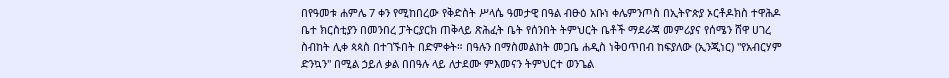በየዓመቱ ሐምሌ 7 ቀን የሚከበረው የቅድስት ሥላሴ ዓመታዊ በዓል ብፁዕ አቡነ ቀሌምንጦስ በኢትዮጵያ ኦርቶዶክስ ተዋሕዶ ቤተ ክርስቲያን በመንበረ ፓትርያርክ ጠቅላይ ጽሕፈት ቤት የሰንበት ትምህርት ቤቶች ማደራጃ መምሪያና የሰሜን ሸዋ ሀገረ ስብከት ሊቀ ጳጳስ በተገኙበት በድምቀት። በዓሉን በማስመልከት መጋቤ ሐዲስ ነቅዐጥበብ ከፍያለው (ኢንጂነር) "የአብርሃም ድንኳን" በሚል ኃይለ ቃል በበዓሉ ላይ ለታደሙ ምእመናን ትምህርተ ወንጌል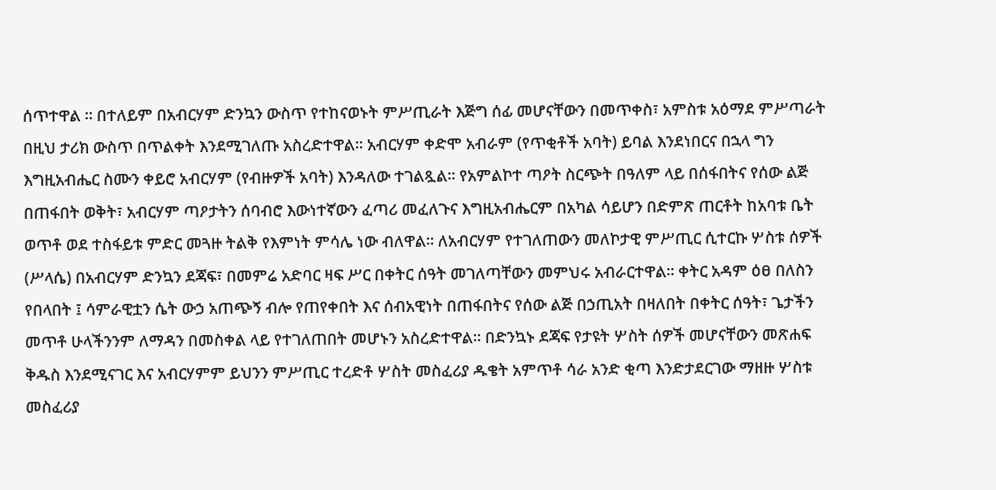ሰጥተዋል ። በተለይም በአብርሃም ድንኳን ውስጥ የተከናወኑት ምሥጢራት እጅግ ሰፊ መሆናቸውን በመጥቀስ፣ አምስቱ አዕማደ ምሥጣራት በዚህ ታሪክ ውስጥ በጥልቀት እንደሚገለጡ አስረድተዋል። አብርሃም ቀድሞ አብራም (የጥቂቶች አባት) ይባል እንደነበርና በኋላ ግን እግዚአብሔር ስሙን ቀይሮ አብርሃም (የብዙዎች አባት) እንዳለው ተገልጿል። የአምልኮተ ጣዖት ስርጭት በዓለም ላይ በሰፋበትና የሰው ልጅ በጠፋበት ወቅት፣ አብርሃም ጣዖታትን ሰባብሮ እውነተኛውን ፈጣሪ መፈለጉና እግዚአብሔርም በአካል ሳይሆን በድምጽ ጠርቶት ከአባቱ ቤት ወጥቶ ወደ ተስፋይቱ ምድር መጓዙ ትልቅ የእምነት ምሳሌ ነው ብለዋል። ለአብርሃም የተገለጠውን መለኮታዊ ምሥጢር ሲተርኩ ሦስቱ ሰዎች (ሥላሴ) በአብርሃም ድንኳን ደጃፍ፣ በመምሬ አድባር ዛፍ ሥር በቀትር ሰዓት መገለጣቸውን መምህሩ አብራርተዋል። ቀትር አዳም ዕፀ በለስን የበላበት ፤ ሳምራዊቷን ሴት ውኃ አጠጭኝ ብሎ የጠየቀበት እና ሰብአዊነት በጠፋበትና የሰው ልጅ በኃጢአት በዛለበት በቀትር ሰዓት፣ ጌታችን መጥቶ ሁላችንንም ለማዳን በመስቀል ላይ የተገለጠበት መሆኑን አስረድተዋል። በድንኳኑ ደጃፍ የታዩት ሦስት ሰዎች መሆናቸውን መጽሐፍ ቅዱስ እንደሚናገር እና አብርሃምም ይህንን ምሥጢር ተረድቶ ሦስት መስፈሪያ ዱቄት አምጥቶ ሳራ አንድ ቂጣ እንድታደርገው ማዘዙ ሦስቱ መስፈሪያ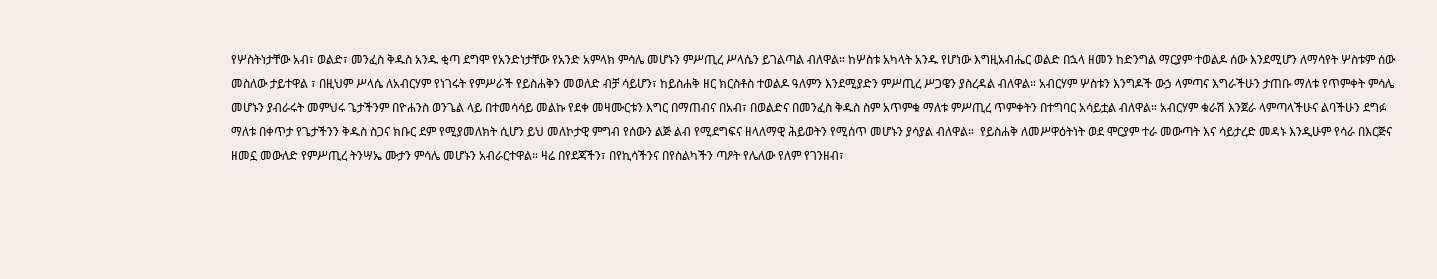የሦስትነታቸው አብ፣ ወልድ፣ መንፈስ ቅዱስ አንዱ ቂጣ ደግሞ የአንድነታቸው የአንድ አምላክ ምሳሌ መሆኑን ምሥጢረ ሥላሴን ይገልጣል ብለዋል። ከሦስቱ አካላት አንዱ የሆነው እግዚአብሔር ወልድ በኋላ ዘመን ከድንግል ማርያም ተወልዶ ሰው እንደሚሆን ለማሳየት ሦስቱም ሰው መስለው ታይተዋል ፣ በዚህም ሥላሴ ለአብርሃም የነገሩት የምሥራች የይስሐቅን መወለድ ብቻ ሳይሆን፣ ከይስሐቅ ዘር ክርስቶስ ተወልዶ ዓለምን እንደሚያድን ምሥጢረ ሥጋዌን ያስረዳል ብለዋል። አብርሃም ሦስቱን እንግዶች ውኃ ላምጣና እግራችሁን ታጠቡ ማለቱ የጥምቀት ምሳሌ መሆኑን ያብራሩት መምህሩ ጌታችንም በዮሐንስ ወንጌል ላይ በተመሳሳይ መልኩ የደቀ መዛሙርቱን እግር በማጠብና በአብ፣ በወልድና በመንፈስ ቅዱስ ስም አጥምቁ ማለቱ ምሥጢረ ጥምቀትን በተግባር አሳይቷል ብለዋል። አብርሃም ቁራሽ እንጀራ ላምጣላችሁና ልባችሁን ደግፉ ማለቱ በቀጥታ የጌታችንን ቅዱስ ስጋና ክቡር ደም የሚያመለክት ሲሆን ይህ መለኮታዊ ምግብ የሰውን ልጅ ልብ የሚደግፍና ዘላለማዊ ሕይወትን የሚሰጥ መሆኑን ያሳያል ብለዋል።  የይስሐቅ ለመሥዋዕትነት ወደ ሞርያም ተራ መውጣት እና ሳይታረድ መዳኑ እንዲሁም የሳራ በእርጅና ዘመኗ መውለድ የምሥጢረ ትንሣኤ ሙታን ምሳሌ መሆኑን አብራርተዋል። ዛሬ በየደጃችን፣ በየኪሳችንና በየስልካችን ጣዖት የሌለው የለም የገንዘብ፣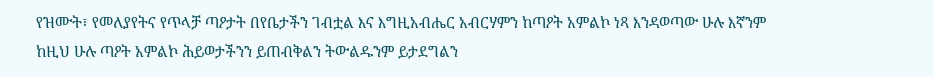የዝሙት፣ የመለያየትና የጥላቻ ጣዖታት በየቤታችን ገብቷል እና እግዚአብሔር አብርሃምን ከጣዖት አምልኮ ነጻ እንዳወጣው ሁሉ እኛንም ከዚህ ሁሉ ጣዖት አምልኮ ሕይወታችንን ይጠብቅልን ትውልዱንም ይታደግልን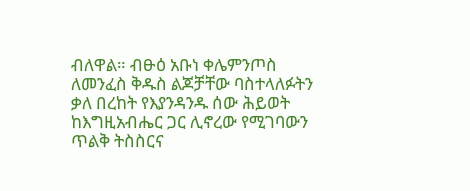ብለዋል። ብፁዕ አቡነ ቀሌምንጦስ ለመንፈስ ቅዱስ ልጆቻቸው ባስተላለፉትን ቃለ በረከት የእያንዳንዱ ሰው ሕይወት ከእግዚአብሔር ጋር ሊኖረው የሚገባውን ጥልቅ ትስስርና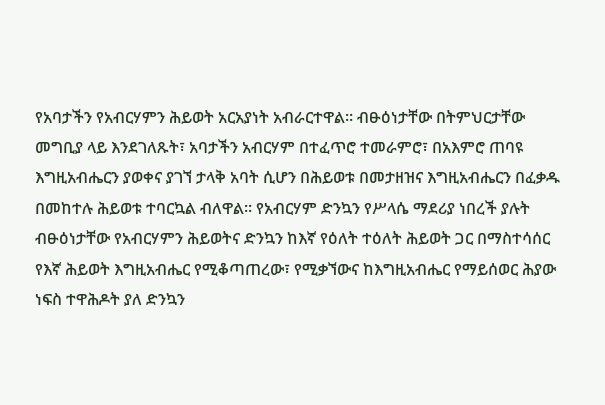የአባታችን የአብርሃምን ሕይወት አርአያነት አብራርተዋል። ብፁዕነታቸው በትምህርታቸው መግቢያ ላይ እንደገለጹት፣ አባታችን አብርሃም በተፈጥሮ ተመራምሮ፣ በአእምሮ ጠባዩ እግዚአብሔርን ያወቀና ያገኘ ታላቅ አባት ሲሆን በሕይወቱ በመታዘዝና እግዚአብሔርን በፈቃዱ በመከተሉ ሕይወቱ ተባርኳል ብለዋል። የአብርሃም ድንኳን የሥላሴ ማደሪያ ነበረች ያሉት ብፁዕነታቸው የአብርሃምን ሕይወትና ድንኳን ከእኛ የዕለት ተዕለት ሕይወት ጋር በማስተሳሰር የእኛ ሕይወት እግዚአብሔር የሚቆጣጠረው፣ የሚቃኘውና ከእግዚአብሔር የማይሰወር ሕያው ነፍስ ተዋሕዶት ያለ ድንኳን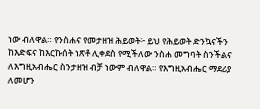ነው ብለዋል። የንስሐና የመታዘዝ ሕይወት፦ ይህ የሕይወት ድንኳናችን ከእድፍና ከእርኩሰት ነጽቶ ሊቀደስ የሚችለው ንስሐ መግባት ስንችልና ለእግዚአብሔር ስንታዘዝ ብቻ ነውም ብለዋል። የእግዚአብሔር ማደሪያ ለመሆን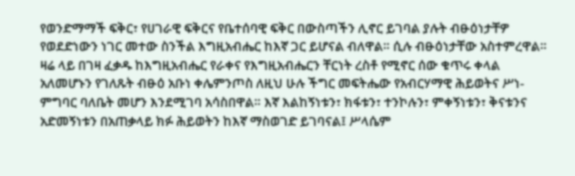የወንድማማች ፍቅር፣ የሀገራዊ ፍቅርና የቤተሰባዊ ፍቅር በውስጣችን ሊኖር ይገባል ያሉት ብፁዕነታቸዎ የወደድነውን ነገር መተው ስንችል እግዚአብሔር ከእኛ ጋር ይሆናል ብለዋል። ሲሉ ብፁዕነታቸው አስተምረዋል።  ዛሬ ላይ በገዛ ፈቃዱ ከእግዚአብሔር የራቀና የእግዚአብሔርን ቸርነት ረስቶ የሚኖር ሰው ቁጥሩ ቀላል አለመሆኑን የገለጹት ብፁዕ አቡነ ቀሌምንጦስ ለዚህ ሁሉ ችግር መፍትሔው የአብርሃማዊ ሕይወትና ሥነ-ምግባር ባለቤት መሆን እንደሚገባ አሳስበዋል። እኛ እልከኝነቱን፣ ክፋቱን፣ ተንኮሉን፣ ምቀኝነቱን፣ ቅናቱንና አድመኝነቱን በአጠቃላይ ክፉ ሕይወትን ከእኛ ማስወገድ ይገባናል፤ ሥላሴም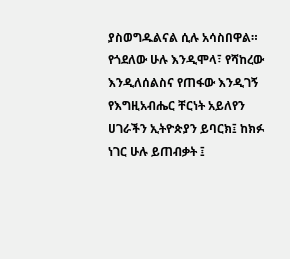ያስወግዱልናል ሲሉ አሳስበዋል። የጎደለው ሁሉ እንዲሞላ፣ የሻከረው እንዲለሰልስና የጠፋው እንዲገኝ የእግዚአብሔር ቸርነት አይለየን ሀገራችን ኢትዮጵያን ይባርክ፤ ከክፉ ነገር ሁሉ ይጠብቃት ፤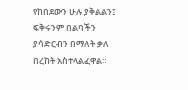የከበደውን ሁሉ ያቅልልን፤ ፍቅሩንም በልባችን ያሳድርብን በማለት ቃለ በረከት አስተላልፈዋል።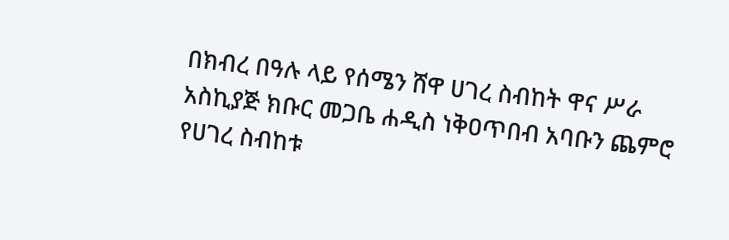በክብረ በዓሉ ላይ የሰሜን ሸዋ ሀገረ ስብከት ዋና ሥራ አስኪያጅ ክቡር መጋቤ ሐዲስ ነቅዐጥበብ አባቡን ጨምሮ የሀገረ ስብከቱ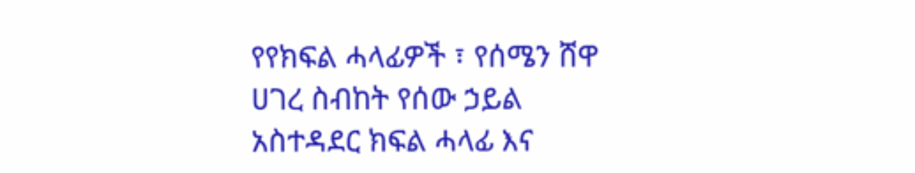የየክፍል ሓላፊዎች ፣ የሰሜን ሸዋ ሀገረ ስብከት የሰው ኃይል አስተዳደር ክፍል ሓላፊ እና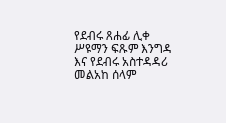የደብሩ ጸሐፊ ሊቀ ሥዩማን ፍጹም እንግዳ እና የደብሩ አስተዳዳሪ መልአከ ሰላም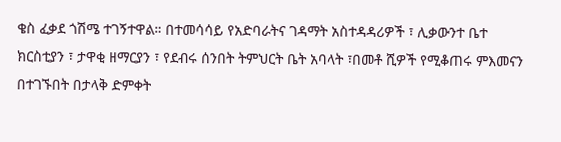ቄስ ፈቃደ ጎሽሜ ተገኝተዋል። በተመሳሳይ የአድባራትና ገዳማት አስተዳዳሪዎች ፣ ሊቃውንተ ቤተ ክርስቲያን ፣ ታዋቂ ዘማርያን ፣ የደብሩ ሰንበት ትምህርት ቤት አባላት ፣በመቶ ሺዎች የሚቆጠሩ ምእመናን በተገኙበት በታላቅ ድምቀት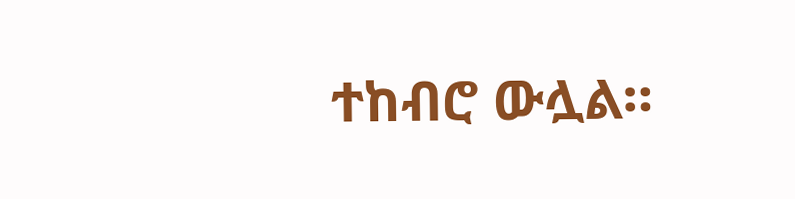ተከብሮ ውሏል።